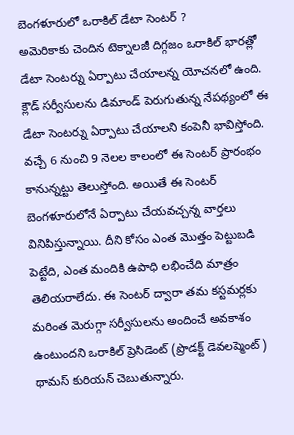బెంగళూరులో ఒరాకిల్ డేటా సెంటర్ ?
అమెరికాకు చెందిన టెక్నాలజీ దిగ్గజం ఒరాకిల్ భారత్లో డేటా సెంటర్ను ఏర్పాటు చేయాలన్న యోచనలో ఉంది. క్లౌడ్ సర్వీసులను డిమాండ్ పెరుగుతున్న నేపథ్యంలో ఈ డేటా సెంటర్ను ఏర్పాటు చేయాలని కంపెనీ భావిస్తోంది. వచ్చే 6 నుంచి 9 నెలల కాలంలో ఈ సెంటర్ ప్రారంభం కానున్నట్టు తెలుస్తోంది. అయితే ఈ సెంటర్ బెంగళూరులోనే ఏర్పాటు చేయవచ్చన్న వార్తలు వినిపిస్తున్నాయి. దీని కోసం ఎంత మొత్తం పెట్టుబడి పెట్టేది, ఎంత మందికి ఉపాధి లభించేది మాత్రం తెలియరాలేదు. ఈ సెంటర్ ద్వారా తమ కస్టమర్లకు మరింత మెరుగ్గా సర్వీసులను అందించే అవకాశం ఉంటుందని ఒరాకిల్ ప్రెసిడెంట్ (ప్రొడక్ట్ డెవలప్మెంట్) థామస్ కురియన్ చెబుతున్నారు.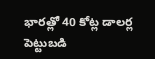భారత్లో 40 కోట్ల డాలర్ల పెట్టుబడి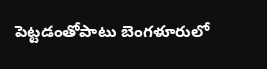పెట్టడంతోపాటు బెంగళూరులో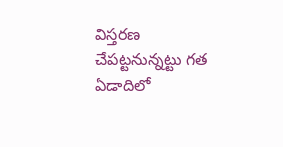విస్తరణ చేపట్టనున్నట్టు గత ఏడాదిలో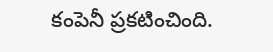కంపెనీ ప్రకటించింది.